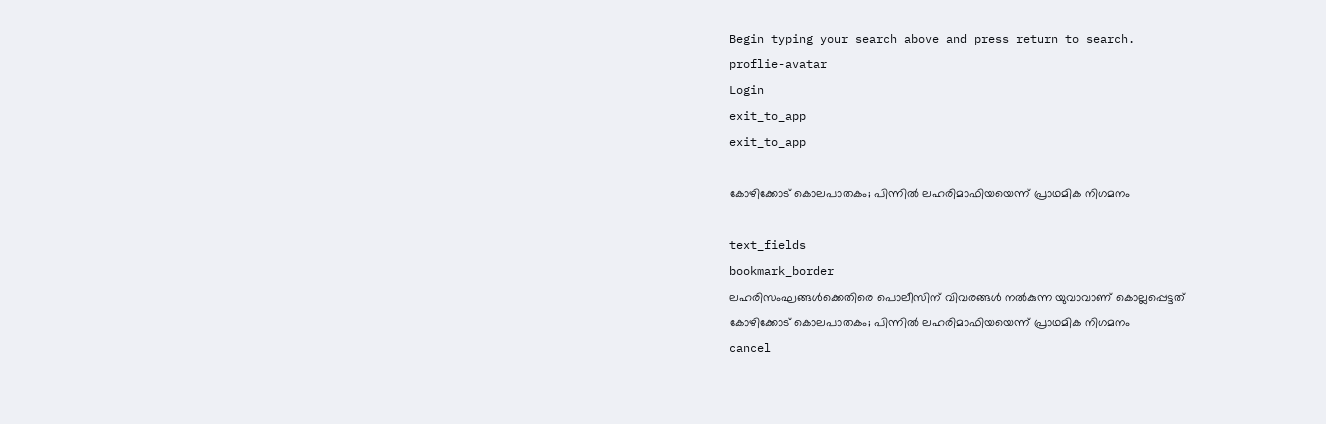Begin typing your search above and press return to search.
proflie-avatar
Login
exit_to_app
exit_to_app

കോഴിക്കോട് കൊലപാതകം; പിന്നിൽ ലഹരിമാഫിയയെന്ന് പ്രാഥമിക നിഗമനം

text_fields
bookmark_border
ലഹരിസംഘങ്ങൾക്കെതിരെ പൊലീസിന് വിവരങ്ങൾ നൽകുന്ന യുവാവാണ് കൊല്ലപ്പെട്ടത്
കോഴിക്കോട് കൊലപാതകം; പിന്നിൽ ലഹരിമാഫിയയെന്ന് പ്രാഥമിക നിഗമനം
cancel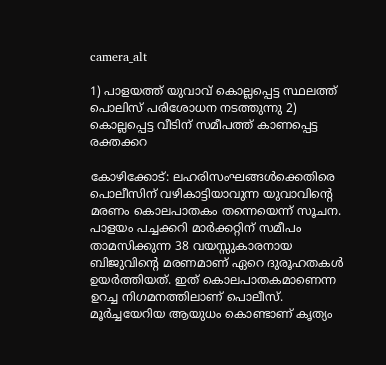camera_alt

1) പാളയത്ത് യുവാവ് കൊല്ലപ്പെട്ട സ്ഥലത്ത് പൊലിസ് പരിശോധന നടത്തുന്നു 2) കൊല്ലപ്പെട്ട വീടിന് സമീപത്ത് കാണപ്പെട്ട രക്തക്കറ

കോഴിക്കോട്: ലഹരിസംഘങ്ങൾക്കെതിരെ പൊലീസിന് വഴികാട്ടിയാവുന്ന യുവാവിന്റെ മരണം കൊലപാതകം തന്നെയെന്ന് സൂചന. പാളയം പച്ചക്കറി മാർക്കറ്റിന് സമീപം താമസിക്കുന്ന 38 വയസ്സുകാരനായ ബിജുവിന്റെ മരണമാണ് ഏറെ ദുരൂഹതകൾ ഉയർത്തിയത്. ഇത് കൊലപാതകമാണെന്ന ഉറച്ച നിഗമനത്തിലാണ് പൊലീസ്. മൂർച്ചയേറിയ ആയുധം കൊണ്ടാണ് കൃത്യം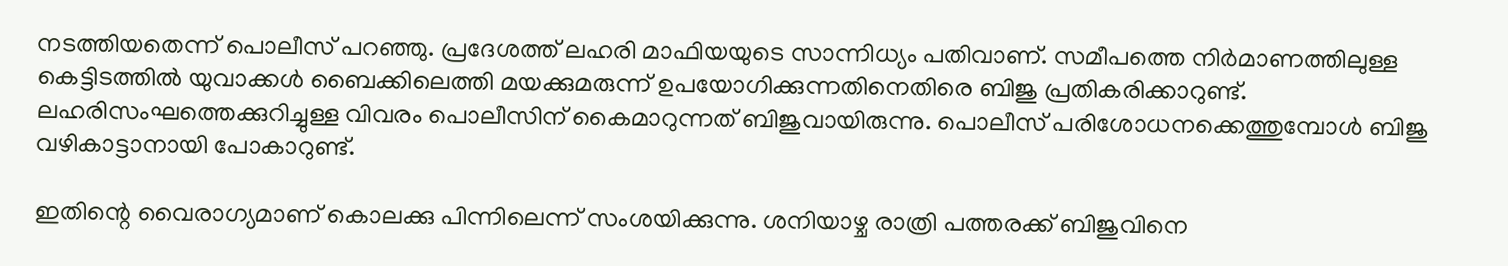നടത്തിയതെന്ന് പൊലീസ് പറഞ്ഞു. പ്രദേശത്ത് ലഹരി മാഫിയയുടെ സാന്നിധ്യം പതിവാണ്. സമീപത്തെ നിർമാണത്തിലുള്ള കെട്ടിടത്തിൽ യുവാക്കൾ ബൈക്കിലെത്തി മയക്കുമരുന്ന് ഉപയോഗിക്കുന്നതിനെതിരെ ബിജു പ്രതികരിക്കാറുണ്ട്. ലഹരിസംഘത്തെക്കുറിച്ചുള്ള വിവരം പൊലീസിന് കൈമാറുന്നത് ബിജുവായിരുന്നു. പൊലീസ് പരിശോധനക്കെത്തുമ്പോൾ ബിജു വഴികാട്ടാനായി പോകാറുണ്ട്.

ഇതിന്റെ വൈരാഗ്യമാണ് കൊലക്കു പിന്നിലെന്ന് സംശയിക്കുന്നു. ശനിയാഴ്ച രാത്രി പത്തരക്ക് ബിജുവിനെ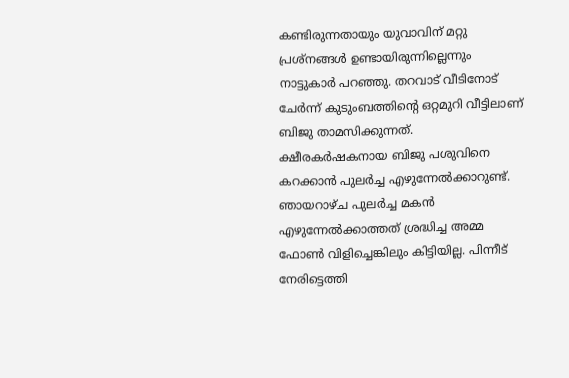കണ്ടിരുന്നതായും യുവാവിന് മറ്റു പ്രശ്‌നങ്ങൾ ഉണ്ടായിരുന്നില്ലെന്നും നാട്ടുകാർ പറഞ്ഞു. തറവാട് വീടിനോട് ചേർന്ന് കുടുംബത്തിന്റെ ഒറ്റമുറി വീട്ടിലാണ് ബിജു താമസിക്കുന്നത്. ക്ഷീരകർഷകനായ ബിജു പശുവിനെ കറക്കാൻ പുലർച്ച എഴുന്നേൽക്കാറുണ്ട്. ഞായറാഴ്ച പുലർച്ച മകൻ എഴുന്നേൽക്കാത്തത് ശ്രദ്ധിച്ച അമ്മ ഫോൺ വിളിച്ചെങ്കിലും കിട്ടിയില്ല. പിന്നീട് നേരിട്ടെത്തി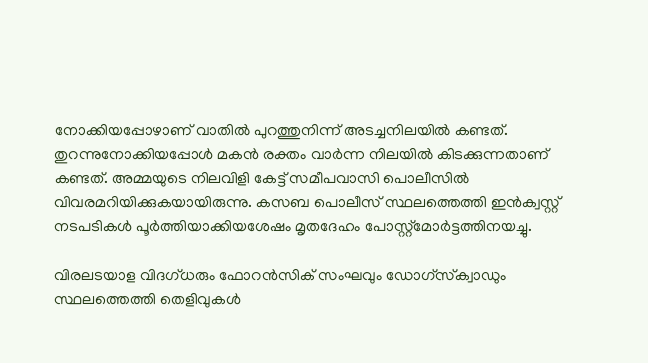നോക്കിയപ്പോഴാണ് വാതിൽ പുറത്തുനിന്ന് അടച്ചനിലയിൽ കണ്ടത്. തുറന്നുനോക്കിയപ്പോൾ മകൻ രക്തം വാർന്ന നിലയിൽ കിടക്കുന്നതാണ് കണ്ടത്. അമ്മയുടെ നിലവിളി കേട്ട് സമീപവാസി പൊലീസിൽ വിവരമറിയിക്കുകയായിരുന്നു. കസബ പൊലീസ് സ്ഥലത്തെത്തി ഇൻക്വസ്റ്റ് നടപടികൾ പൂർത്തിയാക്കിയശേഷം മൃതദേഹം പോസ്റ്റ്‌മോർട്ടത്തിനയച്ചു.

വിരലടയാള വിദഗ്ധരും ഫോറൻസിക് സംഘവും ഡോഗ്‌സ്‌ക്വാഡും സ്ഥലത്തെത്തി തെളിവുകൾ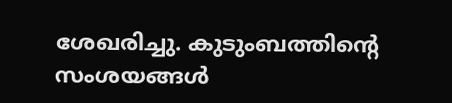ശേഖരിച്ചു. കുടുംബത്തിന്റെ സംശയങ്ങൾ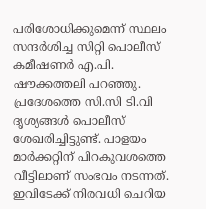പരിശോധിക്കുമെന്ന് സ്ഥലം സന്ദർശിച്ച സിറ്റി പൊലീസ് കമീഷണർ എ.പി. ഷൗക്കത്തലി പറഞ്ഞു. പ്രദേശത്തെ സി.സി ടി.വി ദൃശ്യങ്ങൾ പൊലീസ് ശേഖരിച്ചിട്ടുണ്ട്. പാളയം മാർക്കറ്റിന് പിറകുവശത്തെ വീട്ടിലാണ് സംഭവം നടന്നത്. ഇവിടേക്ക് നിരവധി ചെറിയ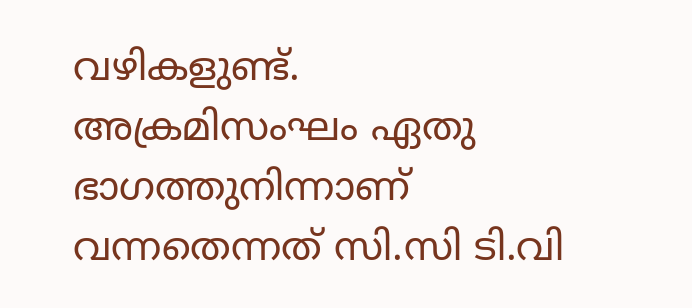വഴികളുണ്ട്. അക്രമിസംഘം ഏതു ഭാഗത്തുനിന്നാണ് വന്നതെന്നത് സി.സി ടി.വി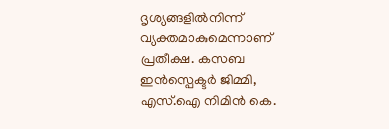ദൃശ്യങ്ങളിൽനിന്ന് വ്യക്തമാകുമെന്നാണ് പ്രതീക്ഷ. കസബ ഇൻസ്പെക്ടർ ജിമ്മി, എസ്.ഐ നിമിൻ കെ.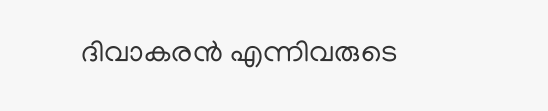ദിവാകരൻ എന്നിവരുടെ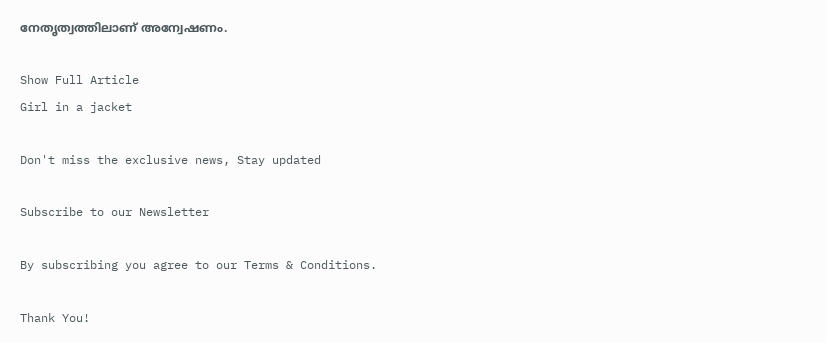നേതൃത്വത്തിലാണ് അന്വേഷണം.

Show Full Article
Girl in a jacket

Don't miss the exclusive news, Stay updated

Subscribe to our Newsletter

By subscribing you agree to our Terms & Conditions.

Thank You!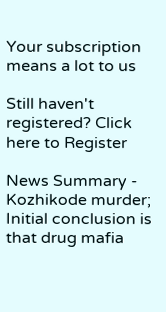Your subscription means a lot to us

Still haven't registered? Click here to Register

News Summary - Kozhikode murder; Initial conclusion is that drug mafia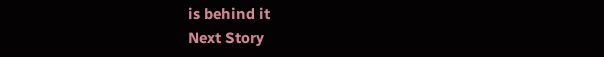is behind it
Next Story